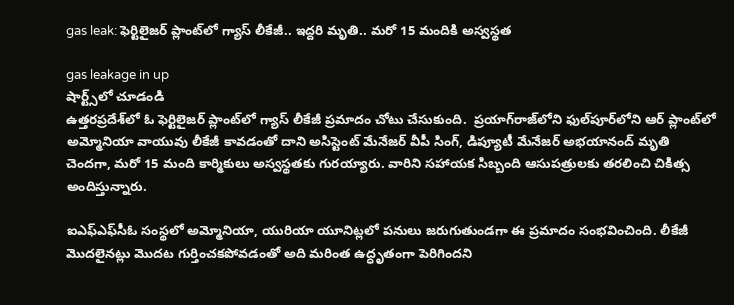gas leak: ఫెర్టిలైజ‌ర్ ప్లాంట్‌లో గ్యాస్ లీకేజీ.. ఇద్ద‌రి మృతి.. మరో 15 మందికి అస్వ‌స్థ‌త‌

gas leakage in up
షార్ట్స్‌లో చూడండి
ఉత్త‌ర‌ప్ర‌దేశ్‌లో ఓ ఫెర్టిలైజ‌ర్ ప్లాంట్‌లో గ్యాస్ లీకేజీ ప్రమాదం చోటు చేసుకుంది.  ప్ర‌యాగ్‌రాజ్‌లోని ఫుల్‌పూర్‌లోని ఆర్ ప్లాంట్‌లో అమ్మోనియా వాయువు లీకేజీ కావడంతో దాని అసిస్టెంట్ మేనేజ‌ర్ వీపీ సింగ్‌, డిప్యూటీ మేనేజ‌ర్ అభ‌యానంద్ మృతి చెందగా, మరో 15 మంది కార్మికులు అస్వ‌స్థ‌త‌కు గుర‌య్యారు. వారిని సహాయక సిబ్బంది ఆసుపత్రులకు తరలించి చికిత్స అందిస్తున్నారు.

ఐఎఫ్ఎఫ్‌సీఓ సంస్థలో అమ్మోనియా, యురియా యూనిట్ల‌లో ప‌నులు జ‌రుగుతుండగా ఈ ప్రమాదం సంభవించింది. లీకేజీ మొద‌లైన‌ట్లు మొదట గుర్తించకపోవడంతో అది మరింత ఉద్ధృతంగా పెరిగిందని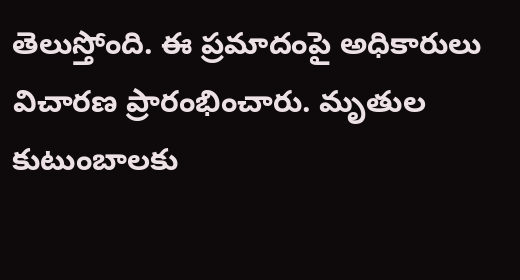తెలుస్తోంది. ఈ ప్రమాదంపై అధికారులు విచారణ ప్రారంభించారు. మృతుల కుటుంబాలకు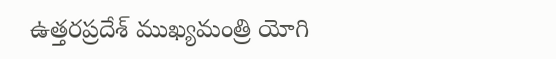ఉత్తరప్రదేశ్ ముఖ్యమంత్రి యోగి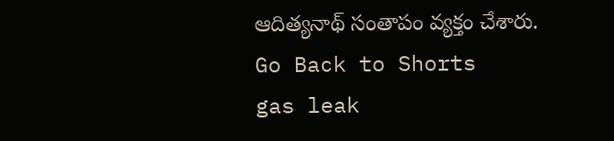ఆదిత్య‌నాథ్ సంతాపం వ్య‌క్తం చేశారు.
Go Back to Shorts
gas leak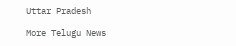Uttar Pradesh

More Telugu News